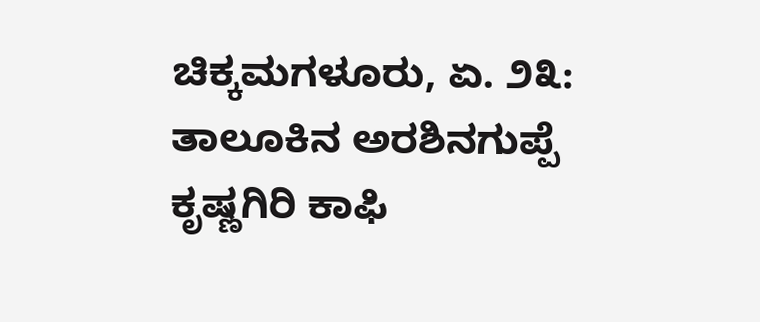ಚಿಕ್ಕಮಗಳೂರು, ಏ. ೨೩: ತಾಲೂಕಿನ ಅರಶಿನಗುಪ್ಪೆ ಕೃಷ್ಣಗಿರಿ ಕಾಫಿ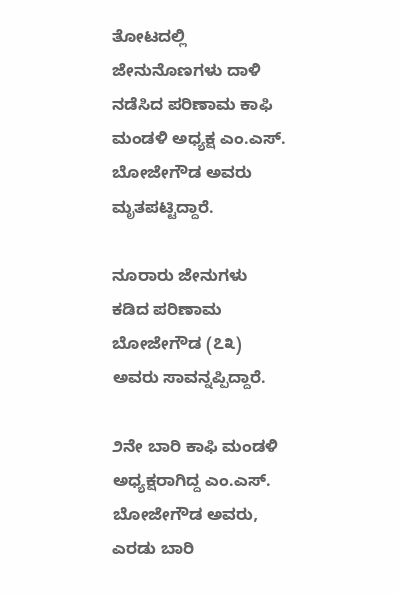ತೋಟದಲ್ಲಿ ಜೇನುನೊಣಗಳು ದಾಳಿ ನಡೆಸಿದ ಪರಿಣಾಮ ಕಾಫಿ ಮಂಡಳಿ ಅಧ್ಯಕ್ಷ ಎಂ.ಎಸ್. ಬೋಜೇಗೌಡ ಅವರು ಮೃತಪಟ್ಟಿದ್ದಾರೆ.

ನೂರಾರು ಜೇನುಗಳು ಕಡಿದ ಪರಿಣಾಮ ಬೋಜೇಗೌಡ (೭೩) ಅವರು ಸಾವನ್ನಪ್ಪಿದ್ದಾರೆ.

೨ನೇ ಬಾರಿ ಕಾಫಿ ಮಂಡಳಿ ಅಧ್ಯಕ್ಷರಾಗಿದ್ದ ಎಂ.ಎಸ್. ಬೋಜೇಗೌಡ ಅವರು, ಎರಡು ಬಾರಿ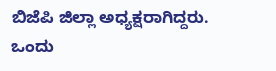ಬಿಜೆಪಿ ಜಿಲ್ಲಾ ಅಧ್ಯಕ್ಷರಾಗಿದ್ದರು. ಒಂದು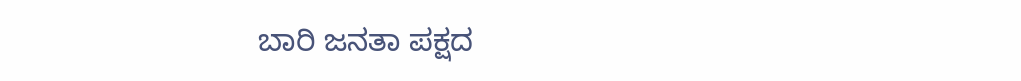ಬಾರಿ ಜನತಾ ಪಕ್ಷದ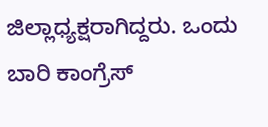ಜಿಲ್ಲಾಧ್ಯಕ್ಷರಾಗಿದ್ದರು. ಒಂದು ಬಾರಿ ಕಾಂಗ್ರೆಸ್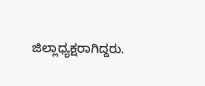ಜಿಲ್ಲಾಧ್ಯಕ್ಷರಾಗಿದ್ದರು.